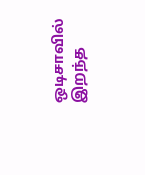ஒடிசாவில் இறந்த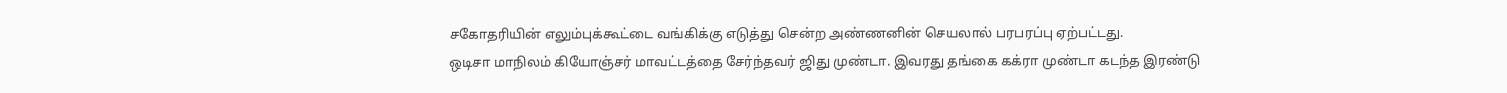சகோதரியின் எலும்புக்கூட்டை வங்கிக்கு எடுத்து சென்ற அண்ணனின் செயலால் பரபரப்பு ஏற்பட்டது.
ஒடிசா மாநிலம் கியோஞ்சர் மாவட்டத்தை சேர்ந்தவர் ஜிது முண்டா. இவரது தங்கை கக்ரா முண்டா கடந்த இரண்டு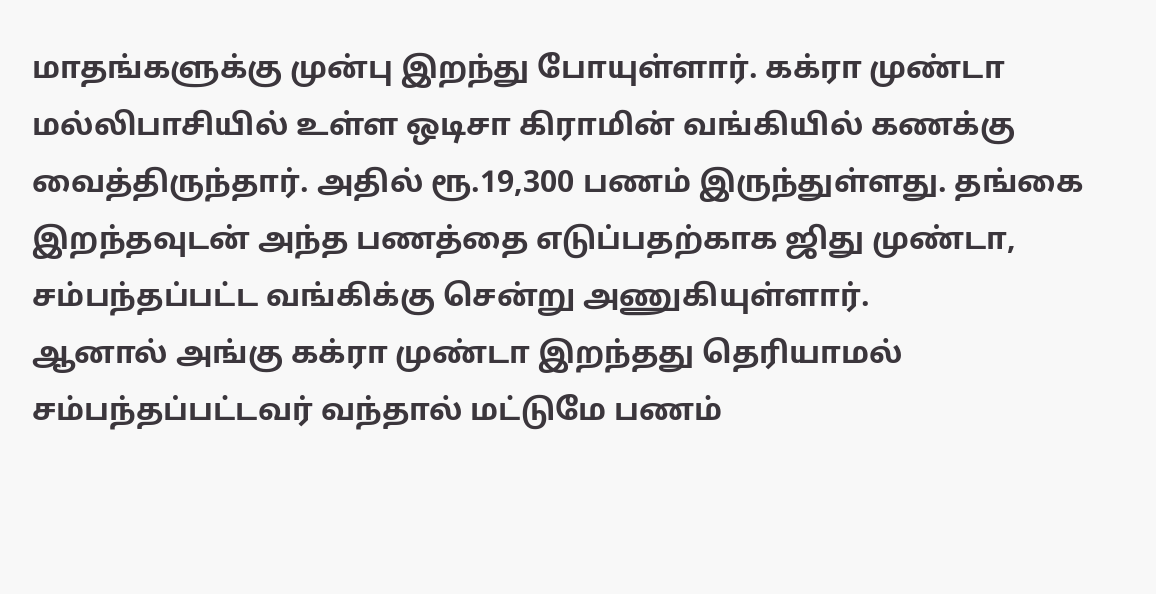மாதங்களுக்கு முன்பு இறந்து போயுள்ளார். கக்ரா முண்டா மல்லிபாசியில் உள்ள ஒடிசா கிராமின் வங்கியில் கணக்கு வைத்திருந்தார். அதில் ரூ.19,300 பணம் இருந்துள்ளது. தங்கை இறந்தவுடன் அந்த பணத்தை எடுப்பதற்காக ஜிது முண்டா, சம்பந்தப்பட்ட வங்கிக்கு சென்று அணுகியுள்ளார்.
ஆனால் அங்கு கக்ரா முண்டா இறந்தது தெரியாமல் சம்பந்தப்பட்டவர் வந்தால் மட்டுமே பணம்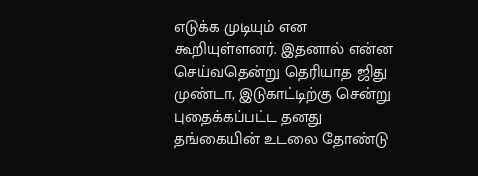எடுக்க முடியும் என கூறியுள்ளனர். இதனால் என்ன செய்வதென்று தெரியாத ஜிது முண்டா, இடுகாட்டிற்கு சென்று புதைக்கப்பட்ட தனது தங்கையின் உடலை தோண்டு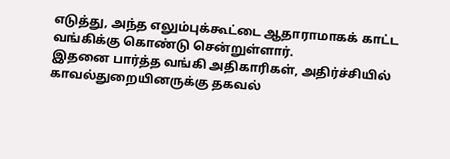எடுத்து, அந்த எலும்புக்கூட்டை ஆதாராமாகக் காட்ட வங்கிக்கு கொண்டு சென்றுள்ளார்.
இதனை பார்த்த வங்கி அதிகாரிகள், அதிர்ச்சியில் காவல்துறையினருக்கு தகவல்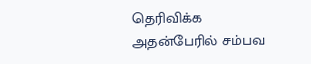தெரிவிக்க அதன்பேரில் சம்பவ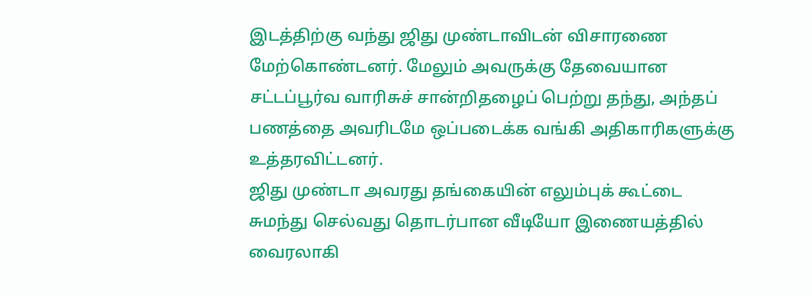இடத்திற்கு வந்து ஜிது முண்டாவிடன் விசாரணை மேற்கொண்டனர். மேலும் அவருக்கு தேவையான சட்டப்பூர்வ வாரிசுச் சான்றிதழைப் பெற்று தந்து, அந்தப் பணத்தை அவரிடமே ஒப்படைக்க வங்கி அதிகாரிகளுக்கு உத்தரவிட்டனர்.
ஜிது முண்டா அவரது தங்கையின் எலும்புக் கூட்டை சுமந்து செல்வது தொடர்பான வீடியோ இணையத்தில் வைரலாகி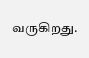வருகிறது.